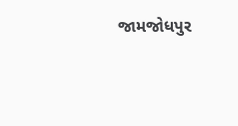જામજોધપુર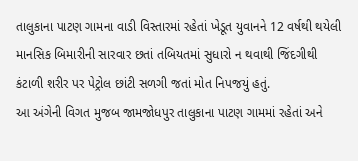તાલુકાના પાટણ ગામના વાડી વિસ્તારમાં રહેતાં ખેડૂત યુવાનને 12 વર્ષથી થયેલી માનસિક બિમારીની સારવાર છતાં તબિયતમાં સુધારો ન થવાથી જિંદગીથી કંટાળી શરીર પર પેટ્રોલ છાંટી સળગી જતાં મોત નિપજયું હતું.
આ અંગેની વિગત મુજબ જામજોધપુર તાલુકાના પાટણ ગામમાં રહેતાં અને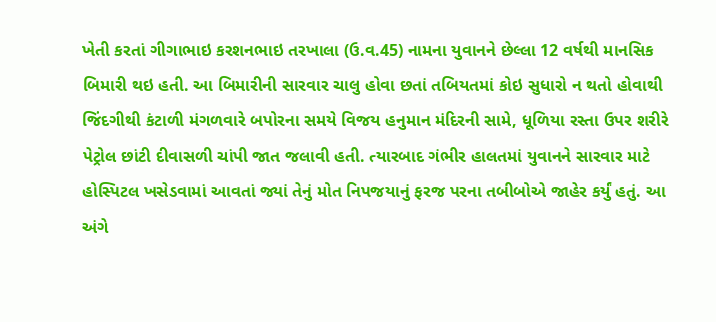ખેતી કરતાં ગીગાભાઇ કરશનભાઇ તરખાલા (ઉ.વ.45) નામના યુવાનને છેલ્લા 12 વર્ષથી માનસિક બિમારી થઇ હતી. આ બિમારીની સારવાર ચાલુ હોવા છતાં તબિયતમાં કોઇ સુધારો ન થતો હોવાથી જિંદગીથી કંટાળી મંગળવારે બપોરના સમયે વિજય હનુમાન મંદિરની સામે, ધૂળિયા રસ્તા ઉપર શરીરે પેટ્રોલ છાંટી દીવાસળી ચાંપી જાત જલાવી હતી. ત્યારબાદ ગંભીર હાલતમાં યુવાનને સારવાર માટે હોસ્પિટલ ખસેડવામાં આવતાં જ્યાં તેનું મોત નિપજયાનું ફરજ પરના તબીબોએ જાહેર કર્યું હતું. આ અંગે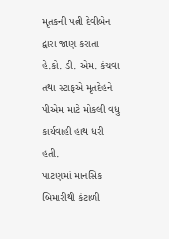મૃતકની પત્ની દેવીબેન દ્વારા જાણ કરાતા હે.કો. ડી. એમ. કંચવા તથા સ્ટાફએ મૃતદેહને પીએમ માટે મોકલી વધુ કાર્યવાહી હાથ ધરી હતી.
પાટણમાં માનસિક બિમારીથી કંટાળી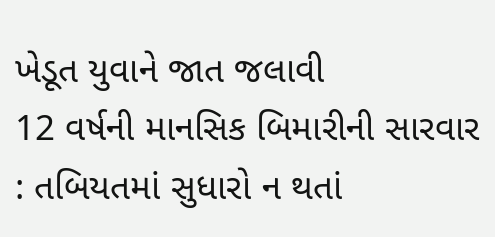ખેડૂત યુવાને જાત જલાવી
12 વર્ષની માનસિક બિમારીની સારવાર : તબિયતમાં સુધારો ન થતાં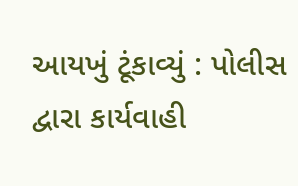આયખું ટૂંકાવ્યું : પોલીસ દ્વારા કાર્યવાહી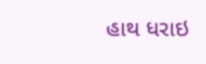હાથ ધરાઇ